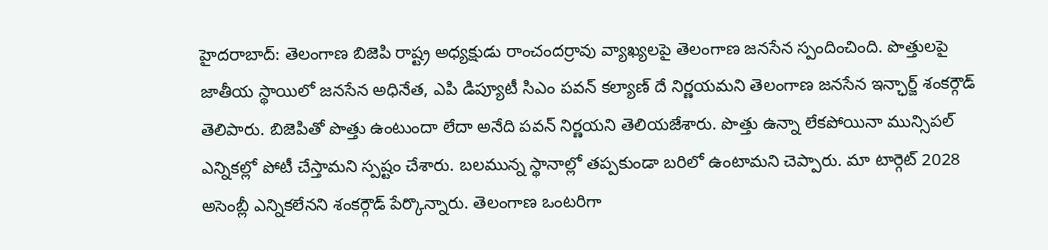హైదరాబాద్: తెలంగాణ బిజెపి రాష్ట్ర అధ్యక్షుడు రాంచందర్రావు వ్యాఖ్యలపై తెలంగాణ జనసేన స్పందించింది. పొత్తులపై జాతీయ స్థాయిలో జనసేన అధినేత, ఎపి డిప్యూటీ సిఎం పవన్ కల్యాణ్ దే నిర్ణయమని తెలంగాణ జనసేన ఇన్ఛార్జ్ శంకర్గౌడ్ తెలిపారు. బిజెపితో పొత్తు ఉంటుందా లేదా అనేది పవన్ నిర్ణయని తెలియజేశారు. పొత్తు ఉన్నా లేకపోయినా మున్సిపల్ ఎన్నికల్లో పోటీ చేస్తామని స్పష్టం చేశారు. బలమున్న స్థానాల్లో తప్పకుండా బరిలో ఉంటామని చెప్పారు. మా టార్గెట్ 2028 అసెంబ్లీ ఎన్నికలేనని శంకర్గౌడ్ పేర్కొన్నారు. తెలంగాణ ఒంటరిగా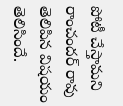పోటీ చేస్తామని రాంచందర్ రావు తెలిపిన విషయం తెలిసిందే.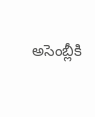అసెంబ్లీకి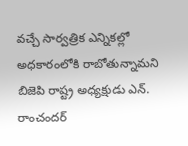వచ్చే సార్వత్రిక ఎన్నికల్లో అధకారంలోకి రాబోతున్నామని బిజెపి రాష్ట్ర అధ్యక్షుడు ఎన్. రాంచందర్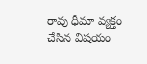రావు ధీమా వ్యక్తం చేసిన విషయం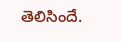తెలిసిందే.